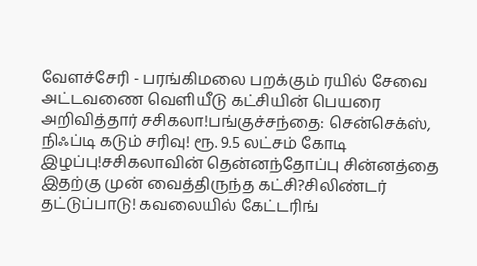வேளச்சேரி - பரங்கிமலை பறக்கும் ரயில் சேவை அட்டவணை வெளியீடு கட்சியின் பெயரை அறிவித்தார் சசிகலா!பங்குச்சந்தை: சென்செக்ஸ், நிஃப்டி கடும் சரிவு! ரூ. 9.5 லட்சம் கோடி இழப்பு!சசிகலாவின் தென்னந்தோப்பு சின்னத்தை இதற்கு முன் வைத்திருந்த கட்சி?சிலிண்டர் தட்டுப்பாடு! கவலையில் கேட்டரிங்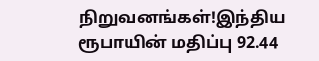நிறுவனங்கள்!இந்திய ரூபாயின் மதிப்பு 92.44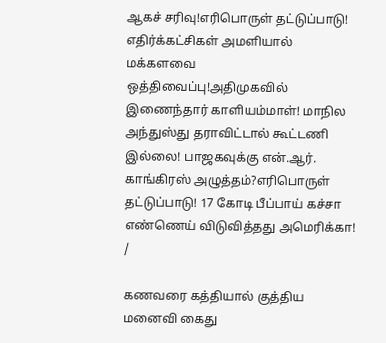ஆகச் சரிவு!எரிபொருள் தட்டுப்பாடு! எதிர்க்கட்சிகள் அமளியால் மக்களவை ஒத்திவைப்பு!அதிமுகவில் இணைந்தார் காளியம்மாள்! மாநில அந்துஸ்து தராவிட்டால் கூட்டணி இல்லை! பாஜகவுக்கு என்.ஆர். காங்கிரஸ் அழுத்தம்?எரிபொருள் தட்டுப்பாடு! 17 கோடி பீப்பாய் கச்சா எண்ணெய் விடுவித்தது அமெரிக்கா!
/

கணவரை கத்தியால் குத்திய மனைவி கைது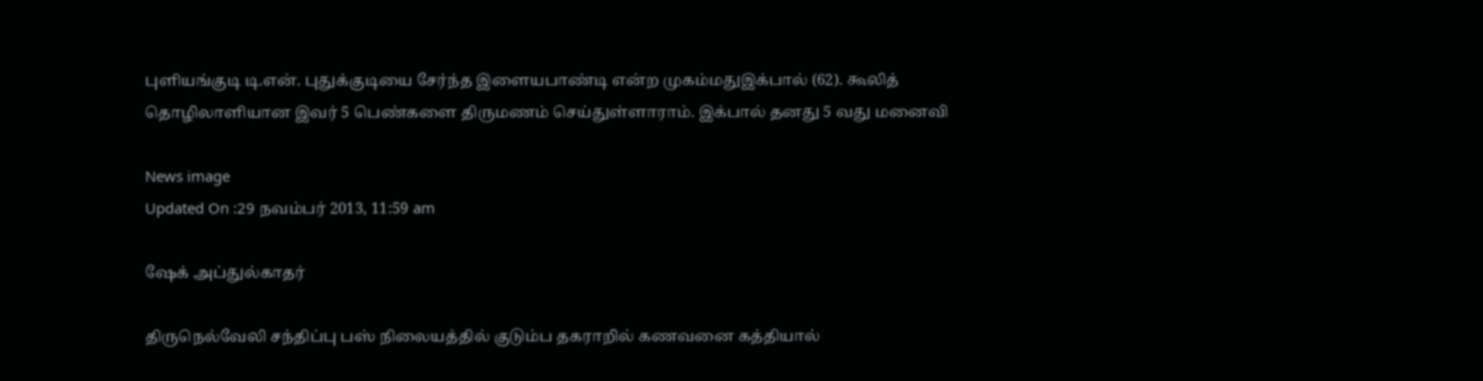புளியங்குடி டி.என். புதுக்குடியை சேர்ந்த இளையபாண்டி என்ற முகம்மதுஇக்பால் (62). கூலித் தொழிலாளியான இவர் 5 பெண்களை திருமணம் செய்துள்ளாராம். இக்பால் தனது 5 வது மனைவி

News image
Updated On :29 நவம்பர் 2013, 11:59 am

ஷேக் அப்துல்காதர்

திருநெல்வேலி சந்திப்பு பஸ் நிலையத்தில் குடும்ப தகராறில் கணவனை கத்தியால்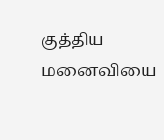குத்திய மனைவியை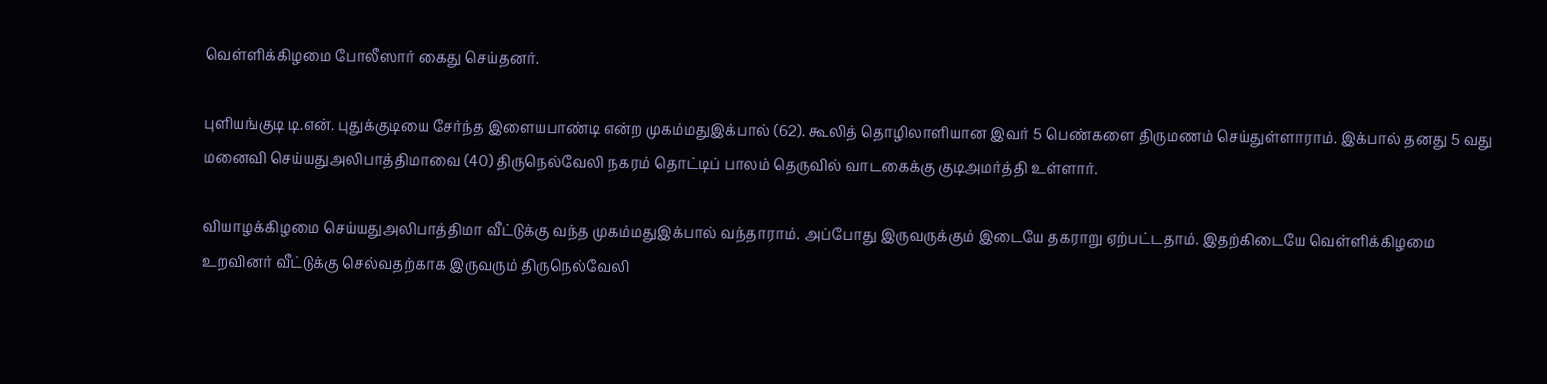வெள்ளிக்கிழமை போலீஸார் கைது செய்தனர்.

புளியங்குடி டி.என். புதுக்குடியை சேர்ந்த இளையபாண்டி என்ற முகம்மதுஇக்பால் (62). கூலித் தொழிலாளியான இவர் 5 பெண்களை திருமணம் செய்துள்ளாராம். இக்பால் தனது 5 வது மனைவி செய்யதுஅலிபாத்திமாவை (40) திருநெல்வேலி நகரம் தொட்டிப் பாலம் தெருவில் வாடகைக்கு குடிஅமர்த்தி உள்ளார்.

வியாழக்கிழமை செய்யதுஅலிபாத்திமா வீட்டுக்கு வந்த முகம்மதுஇக்பால் வந்தாராம். அப்போது இருவருக்கும் இடையே தகராறு ஏற்பட்டதாம். இதற்கிடையே வெள்ளிக்கிழமை உறவினர் வீட்டுக்கு செல்வதற்காக இருவரும் திருநெல்வேலி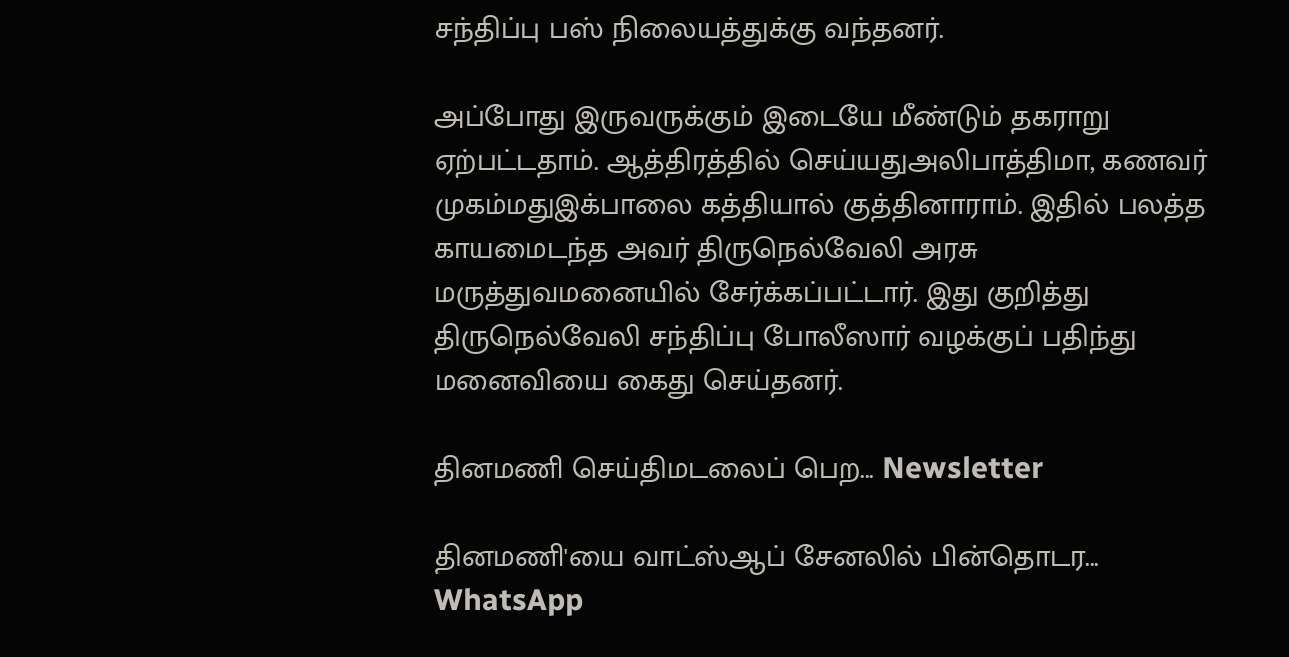சந்திப்பு பஸ் நிலையத்துக்கு வந்தனர்.

அப்போது இருவருக்கும் இடையே மீண்டும் தகராறு ஏற்பட்டதாம். ஆத்திரத்தில் செய்யதுஅலிபாத்திமா, கணவர் முகம்மதுஇக்பாலை கத்தியால் குத்தினாராம். இதில் பலத்த காயமைடந்த அவர் திருநெல்வேலி அரசு மருத்துவமனையில் சேர்க்கப்பட்டார். இது குறித்து திருநெல்வேலி சந்திப்பு போலீஸார் வழக்குப் பதிந்து மனைவியை கைது செய்தனர்.

தினமணி செய்திமடலைப் பெற... Newsletter

தினமணி'யை வாட்ஸ்ஆப் சேனலில் பின்தொடர... WhatsApp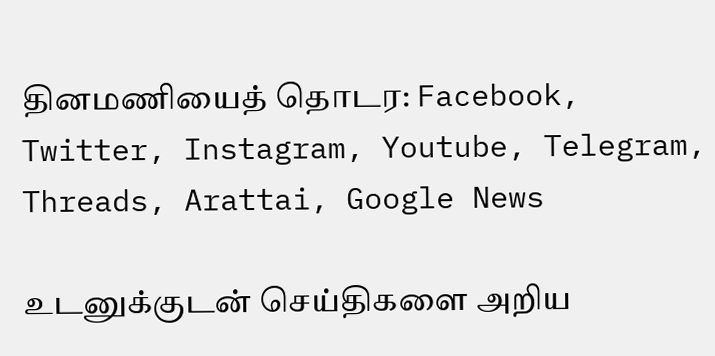தினமணியைத் தொடர: Facebook, Twitter, Instagram, Youtube, Telegram, Threads, Arattai, Google News

உடனுக்குடன் செய்திகளை அறிய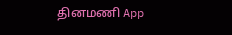தினமணி App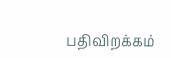பதிவிறக்கம்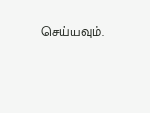செய்யவும்.